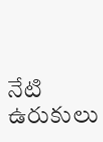నేటి ఉరుకులు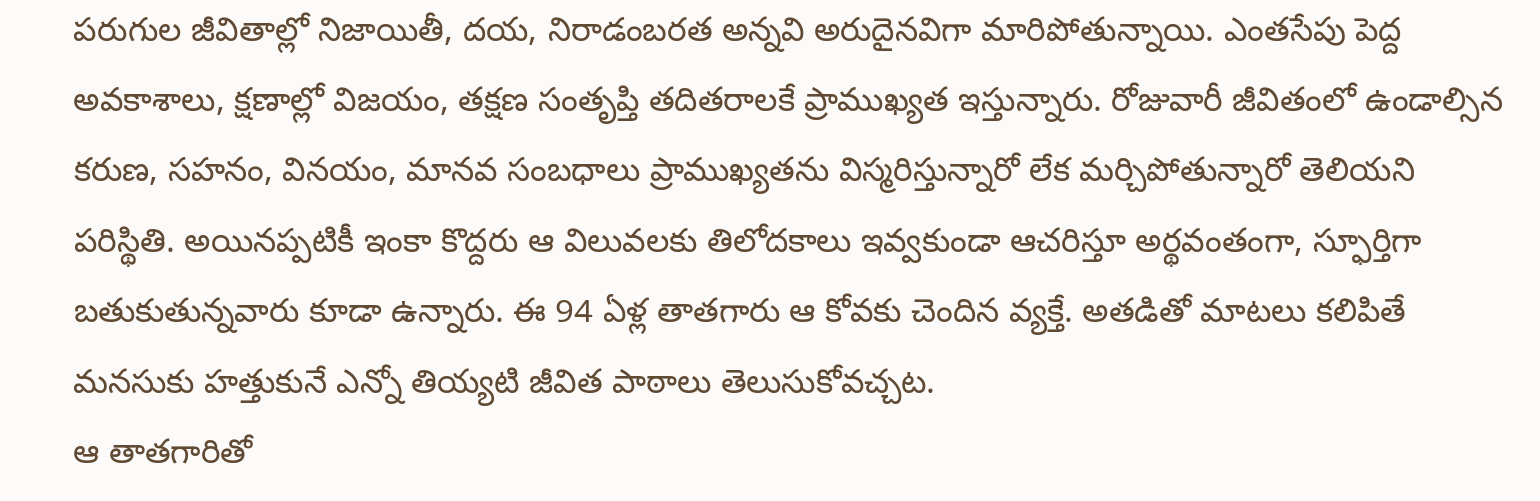పరుగుల జీవితాల్లో నిజాయితీ, దయ, నిరాడంబరత అన్నవి అరుదైనవిగా మారిపోతున్నాయి. ఎంతసేపు పెద్ద అవకాశాలు, క్షణాల్లో విజయం, తక్షణ సంతృప్తి తదితరాలకే ప్రాముఖ్యత ఇస్తున్నారు. రోజువారీ జీవితంలో ఉండాల్సిన కరుణ, సహనం, వినయం, మానవ సంబధాలు ప్రాముఖ్యతను విస్మరిస్తున్నారో లేక మర్చిపోతున్నారో తెలియని పరిస్థితి. అయినప్పటికీ ఇంకా కొద్దరు ఆ విలువలకు తిలోదకాలు ఇవ్వకుండా ఆచరిస్తూ అర్థవంతంగా, స్ఫూర్తిగా బతుకుతున్నవారు కూడా ఉన్నారు. ఈ 94 ఏళ్ల తాతగారు ఆ కోవకు చెందిన వ్యక్తే. అతడితో మాటలు కలిపితే మనసుకు హత్తుకునే ఎన్నో తియ్యటి జీవిత పాఠాలు తెలుసుకోవచ్చట.
ఆ తాతగారితో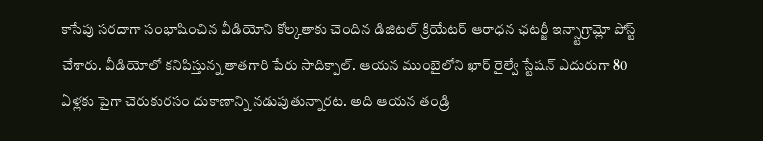కాసేపు సరదాగా సంభాషించిన వీడియోని కోల్కతాకు చెందిన డిజిటల్ క్రియేటర్ ఆరాధన ఛటర్జీ ఇన్స్టాగ్రామ్లో పోస్ట్ చేశారు. వీడియోలో కనిపిస్తున్న తాతగారి పేరు సాదిక్పాల్. ఆయన ముంబైలోని ఖార్ రైల్వే స్టేషన్ ఎదురుగా 80 ఏళ్లకు పైగా చెరుకురసం దుకాణాన్ని నడుపుతున్నారట. అది ఆయన తండ్రి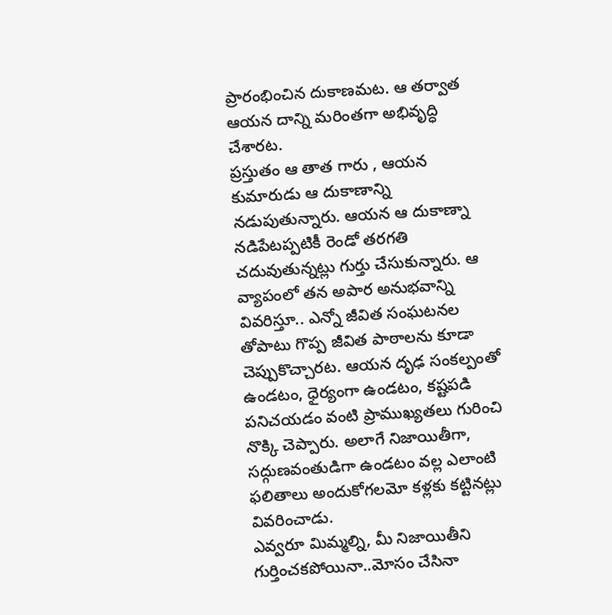ప్రారంభించిన దుకాణమట. ఆ తర్వాత ఆయన దాన్ని మరింతగా అభివృద్ధి చేశారట.
ప్రస్తుతం ఆ తాత గారు , ఆయన కుమారుడు ఆ దుకాణాన్ని నడుపుతున్నారు. ఆయన ఆ దుకాణ్నా నడిపేటప్పటికీ రెండో తరగతి చదువుతున్నట్లు గుర్తు చేసుకున్నారు. ఆ వ్యాపంలో తన అపార అనుభవాన్ని వివరిస్తూ.. ఎన్నో జీవిత సంఘటనల తోపాటు గొప్ప జీవిత పాఠాలను కూడా చెప్పుకొచ్చారట. ఆయన దృఢ సంకల్పంతో ఉండటం, ధైర్యంగా ఉండటం, కష్టపడి పనిచయడం వంటి ప్రాముఖ్యతలు గురించి నొక్కి చెప్పారు. అలాగే నిజాయితీగా, సద్గుణవంతుడిగా ఉండటం వల్ల ఎలాంటి ఫలితాలు అందుకోగలమో కళ్లకు కట్టినట్లు వివరించాడు.
ఎవ్వరూ మిమ్మల్ని, మీ నిజాయితీని గుర్తించకపోయినా..మోసం చేసినా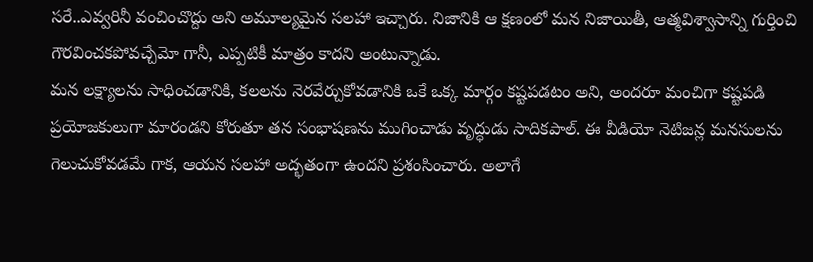సరే..ఎవ్వరినీ వంచించొద్దు అని అమూల్యమైన సలహా ఇచ్చారు. నిజానికి ఆ క్షణంలో మన నిజాయితీ, ఆత్మవిశ్వాసాన్ని గుర్తించి గౌరవించకపోవచ్చేమో గానీ, ఎప్పటికీ మాత్రం కాదని అంటున్నాడు.
మన లక్ష్యాలను సాధించడానికి, కలలను నెరవేర్చుకోవడానికి ఒకే ఒక్క మార్గం కష్టపడటం అని, అందరూ మంచిగా కష్టపడి ప్రయోజకులుగా మారండని కోరుతూ తన సంభాషణను ముగించాడు వృద్ధుడు సాదికపాల్. ఈ వీడియో నెటిజన్ల మనసులను గెలుచుకోవడమే గాక, ఆయన సలహా అద్భతంగా ఉందని ప్రశంసించారు. అలాగే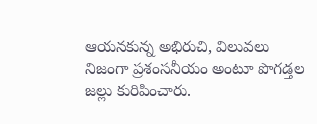ఆయనకున్న అభిరుచి, విలువలు నిజంగా ప్రశంసనీయం అంటూ పొగడ్తల జల్లు కురిపించారు.